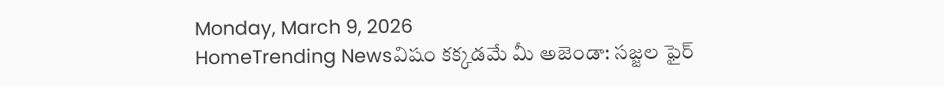Monday, March 9, 2026
HomeTrending Newsవిషం కక్కడమే మీ అజెండా: సజ్జల ఫైర్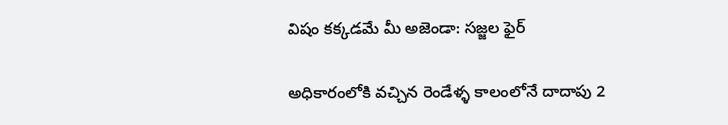విషం కక్కడమే మీ అజెండా: సజ్జల ఫైర్

అధికారంలోకి వచ్చిన రెండేళ్ళ కాలంలోనే దాదాపు 2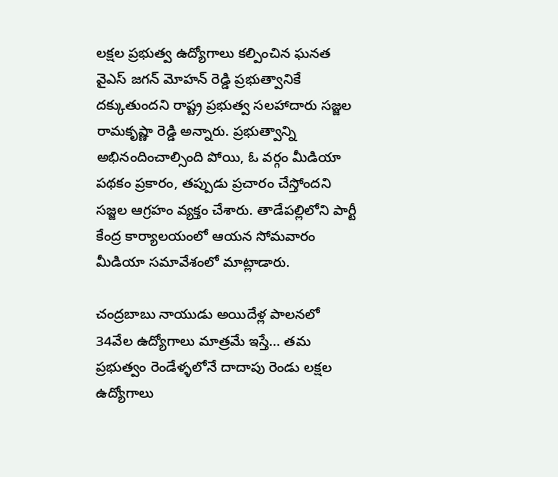లక్షల ప్రభుత్వ ఉద్యోగాలు కల్పించిన ఘనత వైఎస్ జగన్ మోహన్ రెడ్డి ప్రభుత్వానికే దక్కుతుందని రాష్ట్ర ప్రభుత్వ సలహాదారు సజ్జల రామకృష్ణా రెడ్డి అన్నారు. ప్రభుత్వాన్ని అభినందించాల్సింది పోయి, ఓ వర్గం మీడియా పథకం ప్రకారం, తప్పుడు ప్రచారం చేస్తోందని సజ్జల ఆగ్రహం వ్యక్తం చేశారు. తాడేపల్లిలోని పార్టీ కేంద్ర కార్యాలయంలో ఆయన సోమవారం మీడియా సమావేశంలో మాట్లాడారు.

చంద్రబాబు నాయుడు అయిదేళ్ల పాలనలో 34వేల ఉద్యోగాలు మాత్రమే ఇస్తే… తమ ప్రభుత్వం రెండేళ్ళలోనే దాదాపు రెండు లక్షల ఉద్యోగాలు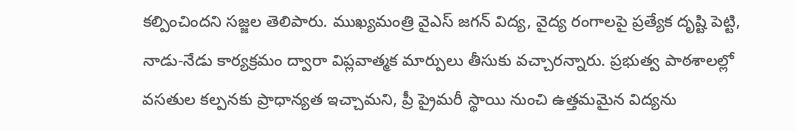కల్పించిందని సజ్జల తెలిపారు. ముఖ్యమంత్రి వైఎస్‌ జగన్‌ విద్య, వైద్య రంగాలపై ప్రత్యేక దృష్టి పెట్టి, నాడు-నేడు కార్యక్రమం ద్వారా విప్లవాత్మక మార్పులు తీసుకు వచ్చారన్నారు. ప్రభుత్వ పాఠశాలల్లో వసతుల కల్పనకు ప్రాధాన్యత ఇచ్చామని, ప్రీ ప్రైమరీ స్థాయి నుంచి ఉత్తమమైన విద్యను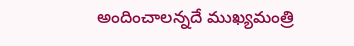అందించాలన్నదే ముఖ్యమంత్రి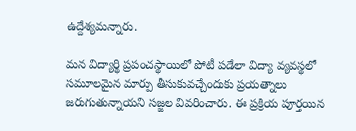ఉద్దేశ్యమన్నారు.

మన విద్యార్థి ప్రపంచస్థాయిలో పోటీ పడేలా విద్యా వ్యవస్థలో సమూలమైన మార్పు తీసుకువచ్చేందుకు ప్రయత్నాలు జరుగుతున్నాయని సజ్జల వివరించారు. ఈ ప్రక్రియ పూర్తయిన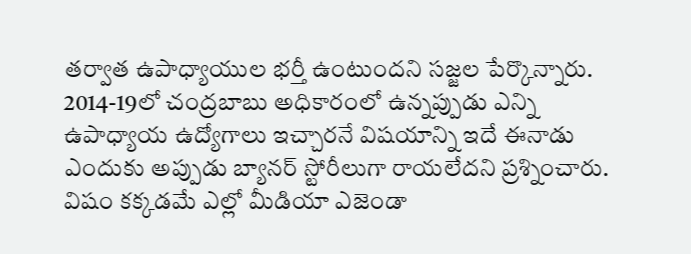తర్వాత ఉపాధ్యాయుల భర్తీ ఉంటుందని సజ్జల పేర్కొన్నారు. 2014-19లో చంద్రబాబు అధికారంలో ఉన్నప్పుడు ఎన్ని ఉపాధ్యాయ ఉద్యోగాలు ఇచ్చారనే విషయాన్ని ఇదే ఈనాడు ఎందుకు అప్పుడు బ్యానర్ స్టోరీలుగా రాయలేదని ప్రశ్నించారు. విషం కక్కడమే ఎల్లో మీడియా ఎజెండా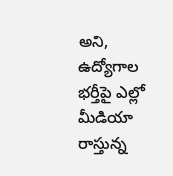అని, ఉద్యోగాల భర్తీపై ఎల్లో మీడియా రాస్తున్న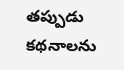తప్పుడు కథనాలను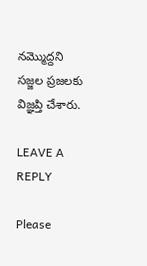నమ్మొద్దని  సజ్జల ప్రజలకు విజ్ఞప్తి చేశారు.

LEAVE A REPLY

Please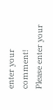enter your comment!
Please enter your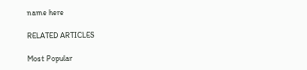name here

RELATED ARTICLES

Most Popular